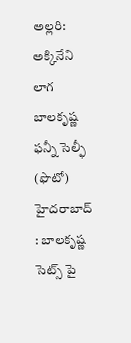అల్లరి: అక్కినేని లాగ బాలకృష్ణ ఫన్నీ సెల్ఫీ (ఫొటో)
హైదరాబాద్ : బాలకృష్ణ సెట్స్ పై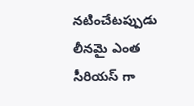నటించేటప్పుడు లీనమై ఎంత సీరియస్ గా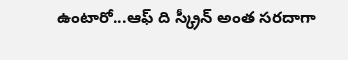ఉంటారో...ఆఫ్ ది స్క్రీన్ అంత సరదాగా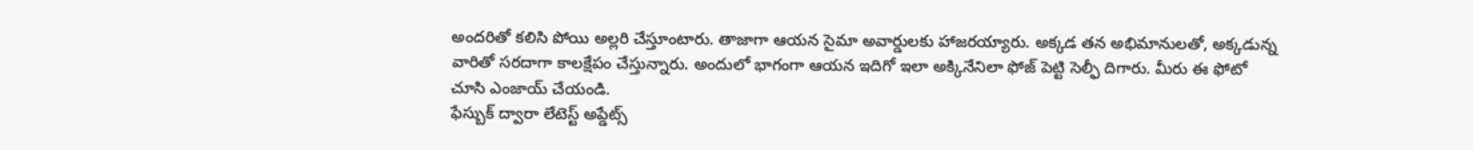అందరితో కలిసి పోయి అల్లరి చేస్తూంటారు. తాజాగా ఆయన సైమా అవార్డులకు హాజరయ్యారు. అక్కడ తన అభిమానులతో, అక్కడున్న వారితో సరదాగా కాలక్షేపం చేస్తున్నారు. అందులో భాగంగా ఆయన ఇదిగో ఇలా అక్కినేనిలా ఫోజ్ పెట్టి సెల్ఫీ దిగారు. మీరు ఈ ఫోటో చూసి ఎంజాయ్ చేయండి.
ఫేస్బుక్ ద్వారా లేటెస్ట్ అప్డేట్స్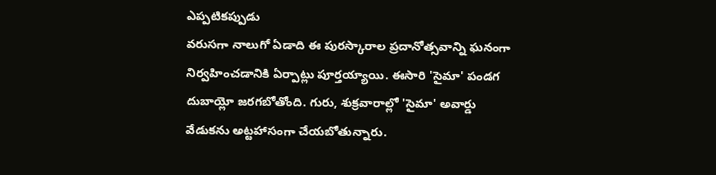ఎప్పటికప్పుడు
వరుసగా నాలుగో ఏడాది ఈ పురస్కారాల ప్రదానోత్సవాన్ని ఘనంగా నిర్వహించడానికి ఏర్పాట్లు పూర్తయ్యాయి. ఈసారి 'సైమా' పండగ దుబాయ్లో జరగబోతోంది. గురు, శుక్రవారాల్లో 'సైమా' అవార్డు వేడుకను అట్టహాసంగా చేయబోతున్నారు.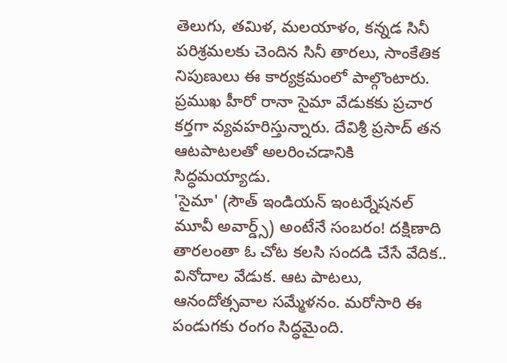తెలుగు, తమిళ, మలయాళం, కన్నడ సినీ పరిశ్రమలకు చెందిన సినీ తారలు, సాంకేతిక నిపుణులు ఈ కార్యక్రమంలో పాల్గొంటారు. ప్రముఖ హీరో రానా సైమా వేడుకకు ప్రచార కర్తగా వ్యవహరిస్తున్నారు. దేవిశ్రీ ప్రసాద్ తన ఆటపాటలతో అలరించడానికి సిద్ధమయ్యాడు.
'సైమా' (సౌత్ ఇండియన్ ఇంటర్నేషనల్ మూవీ అవార్డ్స్) అంటేనే సంబరం! దక్షిణాది తారలంతా ఓ చోట కలసి సందడి చేసే వేదిక.. వినోదాల వేడుక. ఆట పాటలు, ఆనందోత్సవాల సమ్మేళనం. మరోసారి ఈ పండుగకు రంగం సిద్ధమైంది.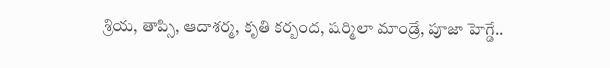శ్రియ, తాప్సి, ఆదాశర్మ, కృతి కర్బంద, షర్మిలా మాండ్రే, పూజా హెగ్డే..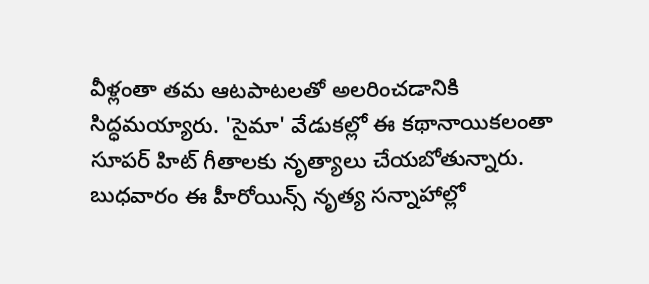వీళ్లంతా తమ ఆటపాటలతో అలరించడానికి సిద్ధమయ్యారు. 'సైమా' వేడుకల్లో ఈ కథానాయికలంతా సూపర్ హిట్ గీతాలకు నృత్యాలు చేయబోతున్నారు. బుధవారం ఈ హీరోయిన్స్ నృత్య సన్నాహాల్లో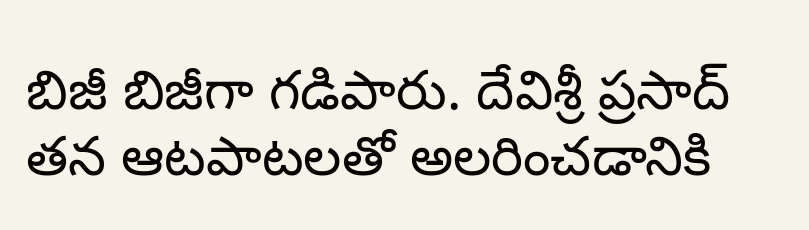బిజీ బిజీగా గడిపారు. దేవిశ్రీ ప్రసాద్ తన ఆటపాటలతో అలరించడానికి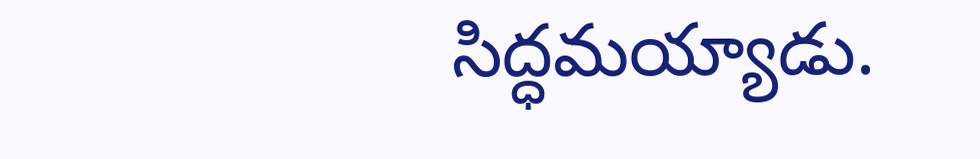సిద్ధమయ్యాడు.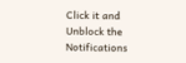Click it and Unblock the Notifications